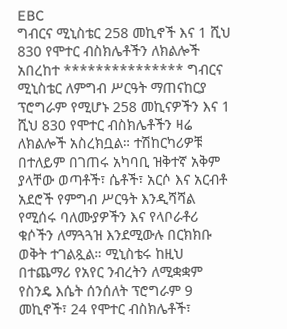EBC
ግብርና ሚኒስቴር 258 መኪኖች እና 1 ሺህ 830 የሞተር ብስክሌቶችን ለክልሎች አበረከተ *************** ግብርና ሚኒስቴር ለምግብ ሥርዓት ማጠናከርያ ፕሮግራም የሚሆኑ 258 መኪናዎችን እና 1 ሺህ 830 የሞተር ብስክሌቶችን ዛሬ ለክልሎች አስረክቧል። ተሽከርካሪዎቹ በተለይም በገጠሩ አካባቢ ዝቅተኛ አቅም ያላቸው ወጣቶች፣ ሴቶች፣ አርሶ እና አርብቶ አደሮች የምግብ ሥርዓት እንዲሻሻል የሚሰሩ ባለሙያዎችን እና የላቦራቶሪ ቁሶችን ለማጓጓዝ እንደሚውሉ በርክክቡ ወቅት ተገልጿል። ሚኒስቴሩ ከዚህ በተጨማሪ የአየር ንብረትን ለሚቋቋም የስንዴ እሴት ሰንሰለት ፕሮግራም 9 መኪኖች፣ 24 የሞተር ብስክሌቶች፣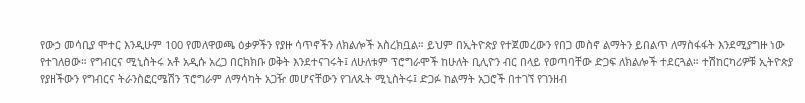የውኃ መሳቢያ ሞተር እንዲሁም 100 የመለዋወጫ ዕቃዎችን የያዙ ሳጥኖችን ለክልሎች አስረክቧል። ይህም በኢትዮጵያ የተጀመረውን የበጋ መስኖ ልማትን ይበልጥ ለማስፋፋት እንደሚያግዙ ነው የተገለፀው። የግብርና ሚኒስትሩ አቶ አዲሱ አረጋ በርክክቡ ወቅት እንደተናገሩት፤ ለሁለቱም ፕሮግራሞች ከሁለት ቢሊዮን ብር በላይ የወጣባቸው ድጋፍ ለክልሎች ተደርጓል። ተሽከርካሪዎቹ ኢትዮጵያ የያዘችውን የግብርና ትራንስፎርሜሽን ፕሮግራም ለማሳካት አጋዥ መሆናቸውን የገለጹት ሚኒስትሩ፤ ድጋፉ ከልማት አጋሮች በተገኘ የገንዘብ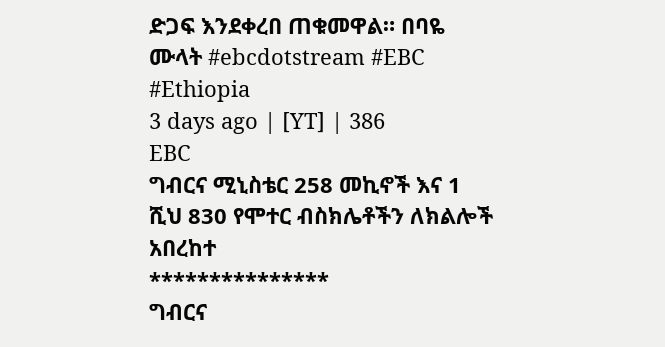ድጋፍ እንደቀረበ ጠቁመዋል። በባዬ ሙላት #ebcdotstream #EBC #Ethiopia
3 days ago | [YT] | 386
EBC
ግብርና ሚኒስቴር 258 መኪኖች እና 1 ሺህ 830 የሞተር ብስክሌቶችን ለክልሎች አበረከተ
***************
ግብርና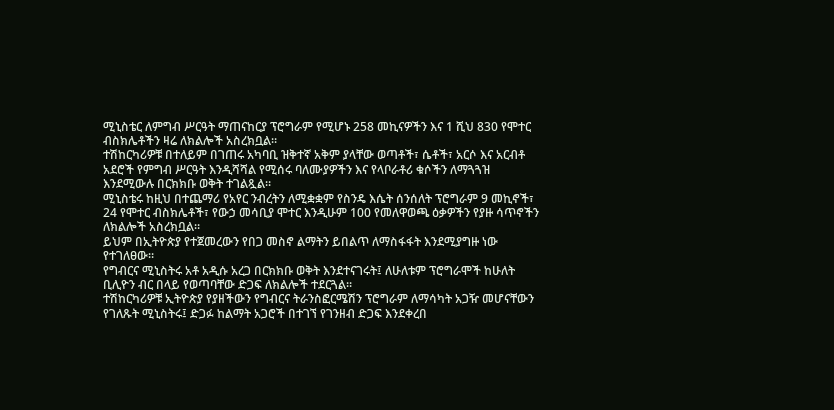ሚኒስቴር ለምግብ ሥርዓት ማጠናከርያ ፕሮግራም የሚሆኑ 258 መኪናዎችን እና 1 ሺህ 830 የሞተር ብስክሌቶችን ዛሬ ለክልሎች አስረክቧል።
ተሽከርካሪዎቹ በተለይም በገጠሩ አካባቢ ዝቅተኛ አቅም ያላቸው ወጣቶች፣ ሴቶች፣ አርሶ እና አርብቶ አደሮች የምግብ ሥርዓት እንዲሻሻል የሚሰሩ ባለሙያዎችን እና የላቦራቶሪ ቁሶችን ለማጓጓዝ እንደሚውሉ በርክክቡ ወቅት ተገልጿል።
ሚኒስቴሩ ከዚህ በተጨማሪ የአየር ንብረትን ለሚቋቋም የስንዴ እሴት ሰንሰለት ፕሮግራም 9 መኪኖች፣ 24 የሞተር ብስክሌቶች፣ የውኃ መሳቢያ ሞተር እንዲሁም 100 የመለዋወጫ ዕቃዎችን የያዙ ሳጥኖችን ለክልሎች አስረክቧል።
ይህም በኢትዮጵያ የተጀመረውን የበጋ መስኖ ልማትን ይበልጥ ለማስፋፋት እንደሚያግዙ ነው የተገለፀው።
የግብርና ሚኒስትሩ አቶ አዲሱ አረጋ በርክክቡ ወቅት እንደተናገሩት፤ ለሁለቱም ፕሮግራሞች ከሁለት ቢሊዮን ብር በላይ የወጣባቸው ድጋፍ ለክልሎች ተደርጓል።
ተሽከርካሪዎቹ ኢትዮጵያ የያዘችውን የግብርና ትራንስፎርሜሽን ፕሮግራም ለማሳካት አጋዥ መሆናቸውን የገለጹት ሚኒስትሩ፤ ድጋፉ ከልማት አጋሮች በተገኘ የገንዘብ ድጋፍ እንደቀረበ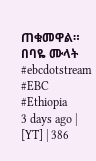ጠቁመዋል።
በባዬ ሙላት
#ebcdotstream #EBC #Ethiopia
3 days ago | [YT] | 386